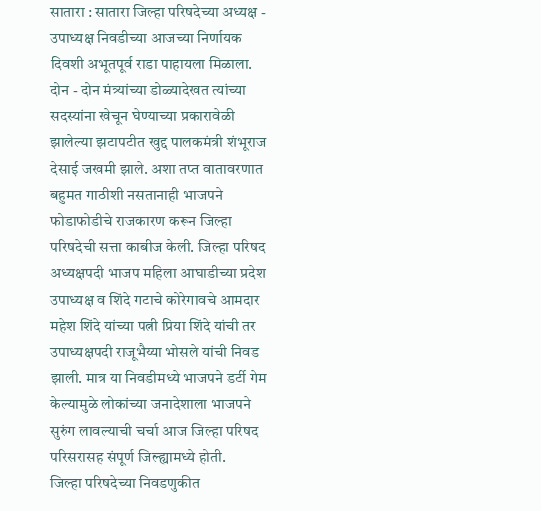सातारा : सातारा जिल्हा परिषदेच्या अध्यक्ष - उपाध्यक्ष निवडीच्या आजच्या निर्णायक दिवशी अभूतपूर्व राडा पाहायला मिळाला. दोन - दोन मंत्र्यांच्या डोळ्यादेखत त्यांच्या सदस्यांना खेचून घेण्याच्या प्रकारावेळी झालेल्या झटापटीत खुद्द पालकमंत्री शंभूराज देसाई जखमी झाले. अशा तप्त वातावरणात बहुमत गाठीशी नसतानाही भाजपने फोडाफोडीचे राजकारण करून जिल्हा परिषदेची सत्ता काबीज केली. जिल्हा परिषद अध्यक्षपदी भाजप महिला आघाडीच्या प्रदेश उपाध्यक्ष व शिंदे गटाचे कोरेगावचे आमदार महेश शिंदे यांच्या पत्नी प्रिया शिंदे यांची तर उपाध्यक्षपदी राजूभैय्या भोसले यांची निवड झाली. मात्र या निवडीमध्ये भाजपने डर्टी गेम केल्यामुळे लोकांच्या जनादेशाला भाजपने सुरुंग लावल्याची चर्चा आज जिल्हा परिषद परिसरासह संपूर्ण जिल्ह्यामध्ये होती.
जिल्हा परिषदेच्या निवडणुकीत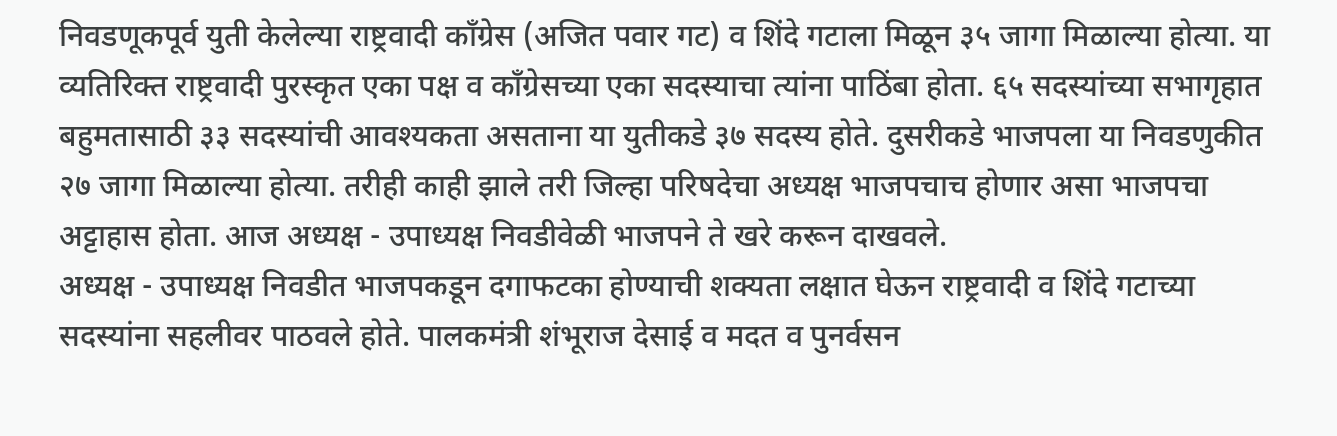निवडणूकपूर्व युती केलेल्या राष्ट्रवादी काँग्रेस (अजित पवार गट) व शिंदे गटाला मिळून ३५ जागा मिळाल्या होत्या. या व्यतिरिक्त राष्ट्रवादी पुरस्कृत एका पक्ष व काँग्रेसच्या एका सदस्याचा त्यांना पाठिंबा होता. ६५ सदस्यांच्या सभागृहात बहुमतासाठी ३३ सदस्यांची आवश्यकता असताना या युतीकडे ३७ सदस्य होते. दुसरीकडे भाजपला या निवडणुकीत २७ जागा मिळाल्या होत्या. तरीही काही झाले तरी जिल्हा परिषदेचा अध्यक्ष भाजपचाच होणार असा भाजपचा अट्टाहास होता. आज अध्यक्ष - उपाध्यक्ष निवडीवेळी भाजपने ते खरे करून दाखवले.
अध्यक्ष - उपाध्यक्ष निवडीत भाजपकडून दगाफटका होण्याची शक्यता लक्षात घेऊन राष्ट्रवादी व शिंदे गटाच्या सदस्यांना सहलीवर पाठवले होते. पालकमंत्री शंभूराज देसाई व मदत व पुनर्वसन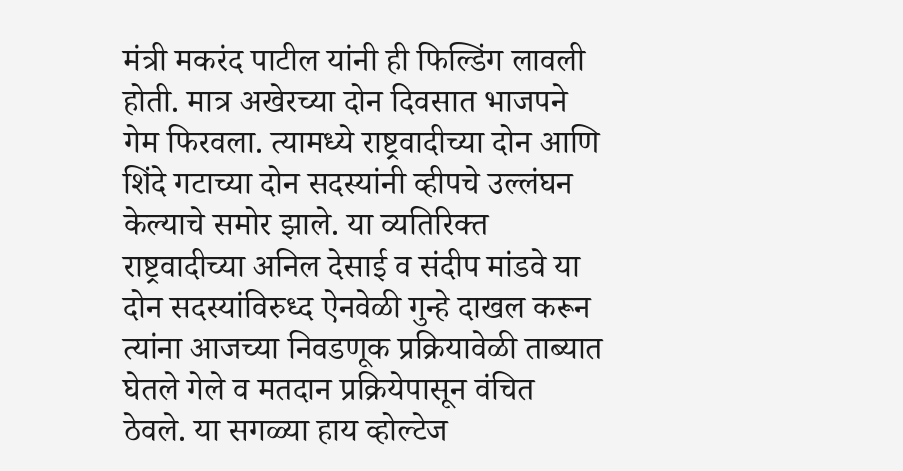मंत्री मकरंद पाटील यांनी ही फिल्डिंग लावली होती. मात्र अखेरच्या दोन दिवसात भाजपने गेम फिरवला. त्यामध्ये राष्ट्रवादीच्या दोन आणि शिंदे गटाच्या दोन सदस्यांनी व्हीपचे उल्लंघन केल्याचे समोर झाले. या व्यतिरिक्त राष्ट्रवादीच्या अनिल देसाई व संदीप मांडवे या दोन सदस्यांविरुध्द ऐनवेळी गुन्हे दाखल करून त्यांना आजच्या निवडणूक प्रक्रियावेळी ताब्यात घेतले गेले व मतदान प्रक्रियेपासून वंचित ठेवले. या सगळ्या हाय व्होल्टेज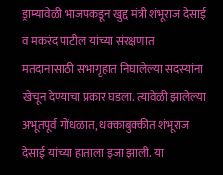ड्राम्यावेळी भाजपकडून खुद्द मंत्री शंभूराज देसाई व मकरंद पाटील यांच्या संरक्षणात मतदानासाठी सभागृहात निघालेल्या सदस्यांना खेचून देण्याचा प्रकार घडला. त्यावेळी झालेल्या अभूतपूर्व गोंधळात, धक्काबुक्कीत शंभूराज देसाई यांच्या हाताला इजा झाली. या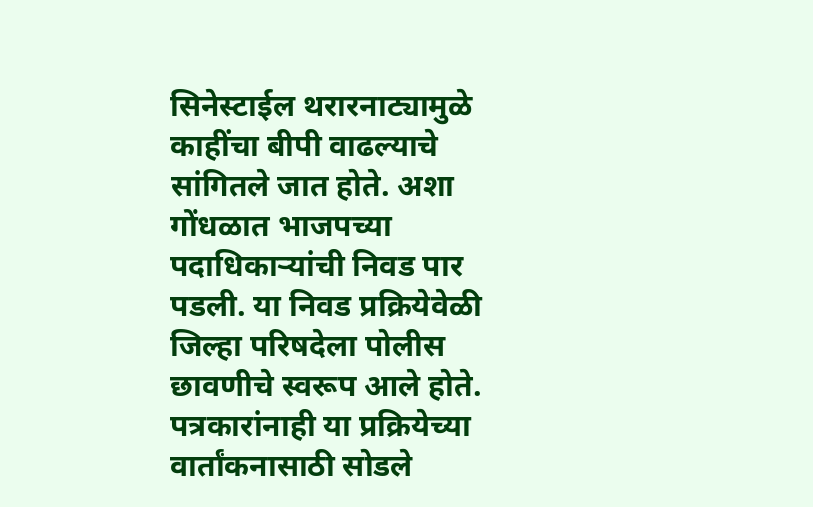सिनेस्टाईल थरारनाट्यामुळे काहींचा बीपी वाढल्याचे सांगितले जात होते. अशा गोंधळात भाजपच्या पदाधिकाऱ्यांची निवड पार पडली. या निवड प्रक्रियेवेळी जिल्हा परिषदेला पोलीस छावणीचे स्वरूप आले होते. पत्रकारांनाही या प्रक्रियेच्या वार्तांकनासाठी सोडले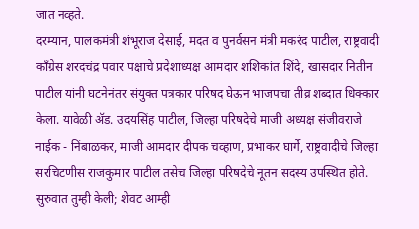जात नव्हते.
दरम्यान, पालकमंत्री शंभूराज देसाई, मदत व पुनर्वसन मंत्री मकरंद पाटील, राष्ट्रवादी काँग्रेस शरदचंद्र पवार पक्षाचे प्रदेशाध्यक्ष आमदार शशिकांत शिंदे, खासदार नितीन पाटील यांनी घटनेनंतर संयुक्त पत्रकार परिषद घेऊन भाजपचा तीव्र शब्दात धिक्कार केला. यावेळी ॲड. उदयसिंह पाटील, जिल्हा परिषदेचे माजी अध्यक्ष संजीवराजे नाईक - निंबाळकर, माजी आमदार दीपक चव्हाण, प्रभाकर घार्गे, राष्ट्रवादीचे जिल्हा सरचिटणीस राजकुमार पाटील तसेच जिल्हा परिषदेचे नूतन सदस्य उपस्थित होते.
सुरुवात तुम्ही केली; शेवट आम्ही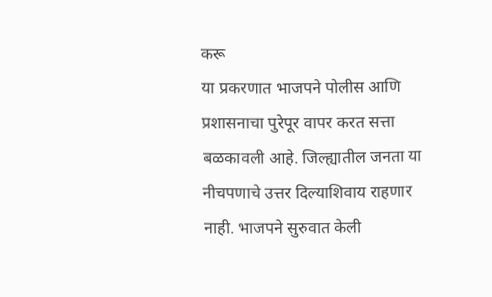करू
या प्रकरणात भाजपने पोलीस आणि प्रशासनाचा पुरेपूर वापर करत सत्ता बळकावली आहे. जिल्ह्यातील जनता या नीचपणाचे उत्तर दिल्याशिवाय राहणार नाही. भाजपने सुरुवात केली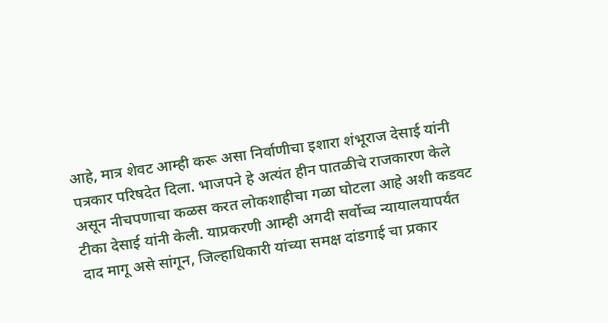आहे, मात्र शेवट आम्ही करू असा निर्वाणीचा इशारा शंभूराज देसाई यांनी पत्रकार परिषदेत दिला. भाजपने हे अत्यंत हीन पातळीचे राजकारण केले असून नीचपणाचा कळस करत लोकशाहीचा गळा घोटला आहे अशी कडवट टीका देसाई यांनी केली. याप्रकरणी आम्ही अगदी सर्वोच्च न्यायालयापर्यंत दाद मागू असे सांगून, जिल्हाधिकारी यांच्या समक्ष दांडगाई चा प्रकार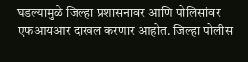घडल्यामुळे जिल्हा प्रशासनावर आणि पोलिसांवर एफआयआर दाखल करणार आहोत. जिल्हा पोलीस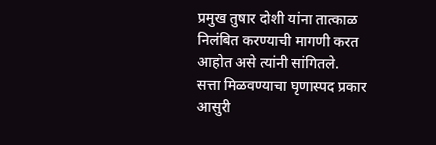प्रमुख तुषार दोशी यांना तात्काळ निलंबित करण्याची मागणी करत आहोत असे त्यांनी सांगितले.
सत्ता मिळवण्याचा घृणास्पद प्रकार
आसुरी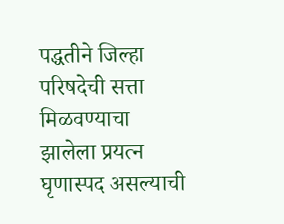पद्धतीने जिल्हा परिषदेची सत्ता मिळवण्याचा झालेला प्रयत्न घृणास्पद असल्याची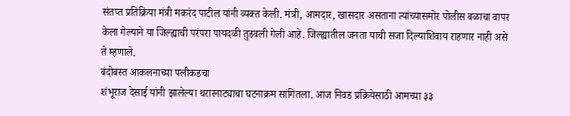संतप्त प्रतिक्रिया मंत्री मकरंद पाटील यांनी व्यक्त केली. मंत्री, आमदार, खासदार असताना त्यांच्यासमोर पोलीस बळाचा वापर केला गेल्याने या जिल्ह्याची परंपरा पायदळी तुडवली गेली आहे. जिल्ह्यातील जनता याची सजा दिल्याशिवाय राहणार नाही असे ते म्हणाले.
बंदोबस्त आकलनाच्या पलीकडचा
शंभूराज देसाई यांनी झालेल्या थरारनाट्याचा घटनाक्रम सांगितला. आज निवड प्रक्रियेसाठी आमच्या ३३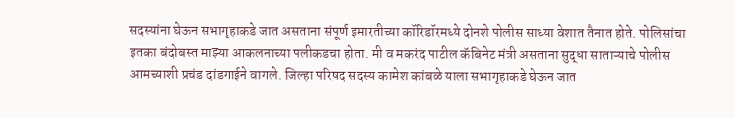सदस्यांना घेऊन सभागृहाकडे जात असताना संपूर्ण इमारतीच्या कॉरिडॉरमध्ये दोनशे पोलीस साध्या वेशात तैनात होते. पोलिसांचा इतका बंदोबस्त माझ्या आकलनाच्या पलीकडचा होता. मी व मकरंद पाटील कॅबिनेट मंत्री असताना सुद्धा साताऱ्याचे पोलीस आमच्याशी प्रचंड दांडगाईने वागले. जिल्हा परिषद सदस्य कामेश कांबळे याला सभागृहाकडे घेऊन जात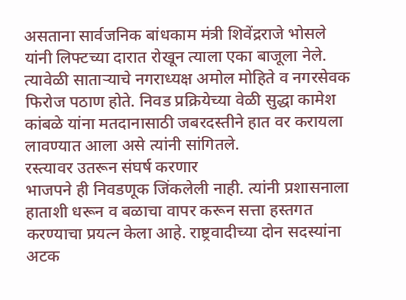असताना सार्वजनिक बांधकाम मंत्री शिवेंद्रराजे भोसले यांनी लिफ्टच्या दारात रोखून त्याला एका बाजूला नेले. त्यावेळी साताऱ्याचे नगराध्यक्ष अमोल मोहिते व नगरसेवक फिरोज पठाण होते. निवड प्रक्रियेच्या वेळी सुद्धा कामेश कांबळे यांना मतदानासाठी जबरदस्तीने हात वर करायला लावण्यात आला असे त्यांनी सांगितले.
रस्त्यावर उतरून संघर्ष करणार
भाजपने ही निवडणूक जिंकलेली नाही. त्यांनी प्रशासनाला हाताशी धरून व बळाचा वापर करून सत्ता हस्तगत करण्याचा प्रयत्न केला आहे. राष्ट्रवादीच्या दोन सदस्यांना अटक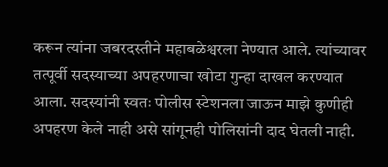करून त्यांना जबरदस्तीने महाबळेश्वरला नेण्यात आले. त्यांच्यावर तत्पूर्वी सदस्याच्या अपहरणाचा खोटा गुन्हा दाखल करण्यात आला. सदस्यांनी स्वतः पोलीस स्टेशनला जाऊन माझे कुणीही अपहरण केले नाही असे सांगूनही पोलिसांनी दाद घेतली नाही.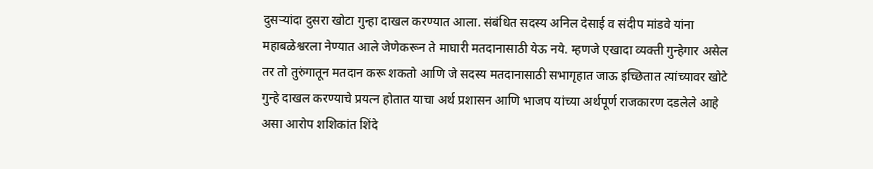दुसऱ्यांदा दुसरा खोटा गुन्हा दाखल करण्यात आला. संबंधित सदस्य अनिल देसाई व संदीप मांडवे यांना महाबळेश्वरला नेण्यात आले जेणेकरून ते माघारी मतदानासाठी येऊ नये. म्हणजे एखादा व्यक्ती गुन्हेगार असेल तर तो तुरुंगातून मतदान करू शकतो आणि जे सदस्य मतदानासाठी सभागृहात जाऊ इच्छितात त्यांच्यावर खोटे गुन्हे दाखल करण्याचे प्रयत्न होतात याचा अर्थ प्रशासन आणि भाजप यांच्या अर्थपूर्ण राजकारण दडलेले आहे असा आरोप शशिकांत शिंदे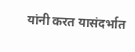यांनी करत यासंदर्भात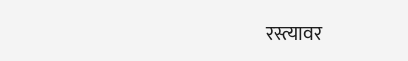रस्त्यावर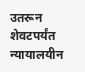उतरून शेवटपर्यंत न्यायालयीन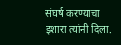संघर्ष करण्याचा इशारा त्यांनी दिला.